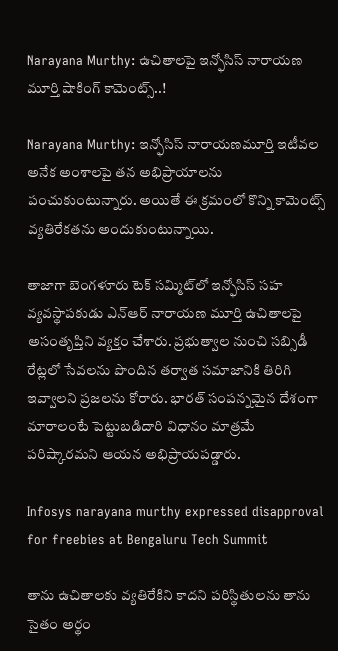Narayana Murthy: ఉచితాలపై ఇన్ఫోసిస్ నారాయణ మూర్తి షాకింగ్ కామెంట్స్..!

Narayana Murthy: ఇన్ఫోసిస్ నారాయణమూర్తి ఇటీవల అనేక అంశాలపై తన అభిప్రాయాలను పంచుకుంటున్నారు. అయితే ఈ క్రమంలో కొన్ని కామెంట్స్ వ్యతిరేకతను అందుకుంటున్నాయి.

తాజాగా బెంగళూరు టెక్ సమ్మిట్‌లో ఇన్ఫోసిస్ సహ వ్యవస్థాపకుడు ఎన్‌ఆర్ నారాయణ మూర్తి ఉచితాలపై అసంతృప్తిని వ్యక్తం చేశారు. ప్రభుత్వాల నుంచి సబ్సిడీ రేట్లలో సేవలను పొందిన తర్వాత సమాజానికి తిరిగి ఇవ్వాలని ప్రజలను కోరారు. భారత్ సంపన్నమైన దేశంగా మారాలంటే పెట్టుబడిదారి విధానం మాత్రమే పరిష్కారమని ఆయన అభిప్రాయపడ్డారు.

Infosys narayana murthy expressed disapproval for freebies at Bengaluru Tech Summit

తాను ఉచితాలకు వ్యతిరేకిని కాదని పరిస్థితులను తాను సైతం అర్థం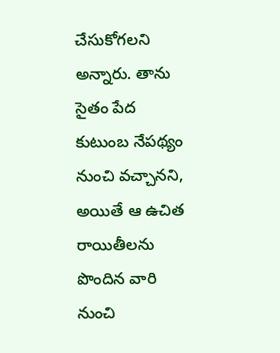చేసుకోగలని అన్నారు. తాను సైతం పేద కుటుంబ నేపథ్యం నుంచి వచ్చానని, అయితే ఆ ఉచిత రాయితీలను పొందిన వారి నుంచి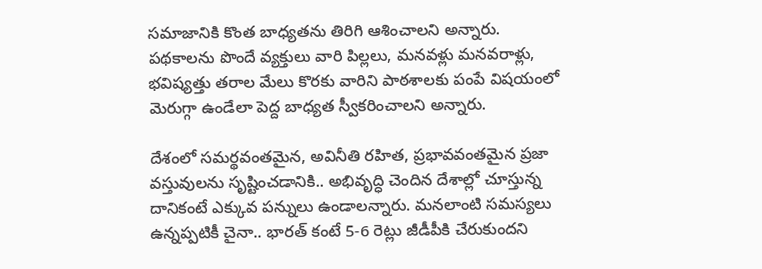సమాజానికి కొంత బాధ్యతను తిరిగి ఆశించాలని అన్నారు. పథకాలను పొందే వ్యక్తులు వారి పిల్లలు, మనవళ్లు మనవరాళ్లు, భవిష్యత్తు తరాల మేలు కొరకు వారిని పాఠశాలకు పంపే విషయంలో మెరుగ్గా ఉండేలా పెద్ద బాధ్యత స్వీకరించాలని అన్నారు.

దేశంలో సమర్థవంతమైన, అవినీతి రహిత, ప్రభావవంతమైన ప్రజా వస్తువులను సృష్టించడానికి.. అభివృద్ధి చెందిన దేశాల్లో చూస్తున్న దానికంటే ఎక్కువ పన్నులు ఉండాలన్నారు. మనలాంటి సమస్యలు ఉన్నప్పటికీ చైనా.. భారత్ కంటే 5-6 రెట్లు జీడీపీకి చేరుకుందని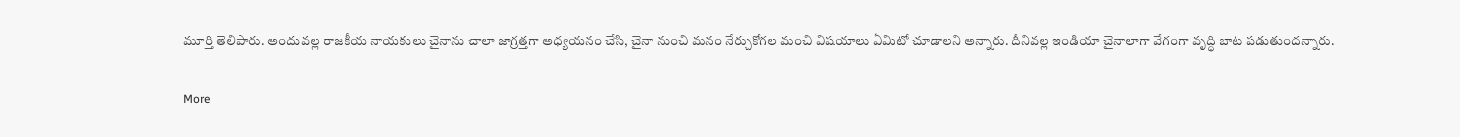మూర్తి తెలిపారు. అందువల్ల రాజకీయ నాయకులు చైనాను చాలా జాగ్రత్తగా అధ్యయనం చేసి, చైనా నుంచి మనం నేర్చుకోగల మంచి విషయాలు ఏమిటో చూడాలని అన్నారు. దీనివల్ల ఇండియా చైనాలాగా వేగంగా వృద్ధి బాట పడుతుందన్నారు.

More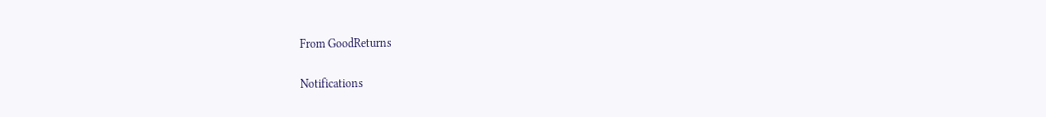From GoodReturns

Notifications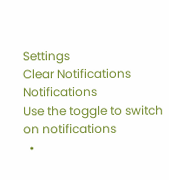Settings
Clear Notifications
Notifications
Use the toggle to switch on notifications
  •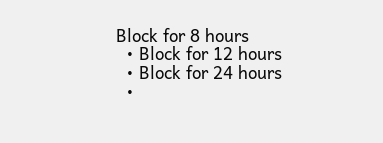Block for 8 hours
  • Block for 12 hours
  • Block for 24 hours
  •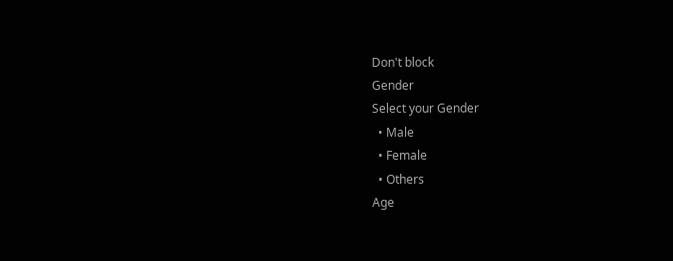Don't block
Gender
Select your Gender
  • Male
  • Female
  • Others
Age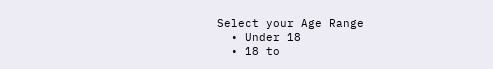Select your Age Range
  • Under 18
  • 18 to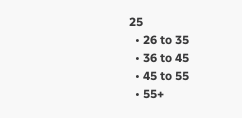25
  • 26 to 35
  • 36 to 45
  • 45 to 55
  • 55+